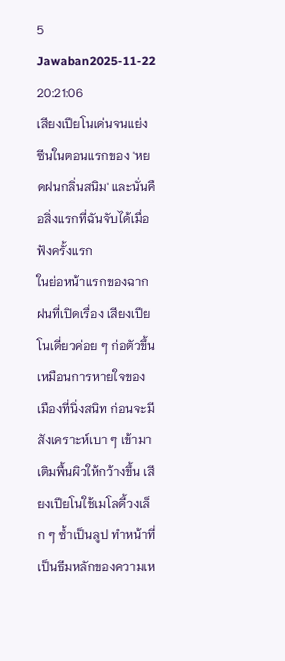5 Jawaban2025-11-22 20:21:06
เสียงเปียโนเด่นจนแย่งซีนในตอนแรกของ 'หยดฝนกลิ่นสนิม' และนั่นคือสิ่งแรกที่ฉันจับได้เมื่อฟังครั้งแรก
ในย่อหน้าแรกของฉากฝนที่เปิดเรื่อง เสียงเปียโนเดี่ยวค่อย ๆ ก่อตัวขึ้นเหมือนการหายใจของเมืองที่นิ่งสนิท ก่อนจะมีสังเคราะห์เบา ๆ เข้ามาเติมพื้นผิวให้กว้างขึ้น เสียงเปียโนใช้เมโลดี้วงเล็ก ๆ ซ้ำเป็นลูป ทำหน้าที่เป็นธีมหลักของความเห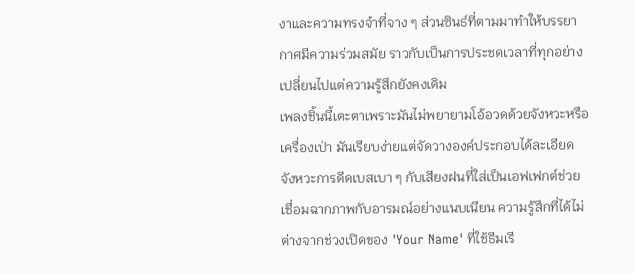งาและความทรงจำที่จาง ๆ ส่วนซินธ์ที่ตามมาทำให้บรรยากาศมีความร่วมสมัย ราวกับเป็นการประชดเวลาที่ทุกอย่างเปลี่ยนไปแต่ความรู้สึกยังคงเดิม
เพลงชิ้นนี้เตะตาเพราะมันไม่พยายามโอ้อวดด้วยจังหวะหรือเครื่องเป่า มันเรียบง่ายแต่จัดวางองค์ประกอบได้ละเอียด จังหวะการดีดเบสเบา ๆ กับเสียงฝนที่ใส่เป็นเอฟเฟกต์ช่วยเชื่อมฉากภาพกับอารมณ์อย่างแนบเนียน ความรู้สึกที่ได้ไม่ต่างจากช่วงเปิดของ 'Your Name' ที่ใช้ธีมเรี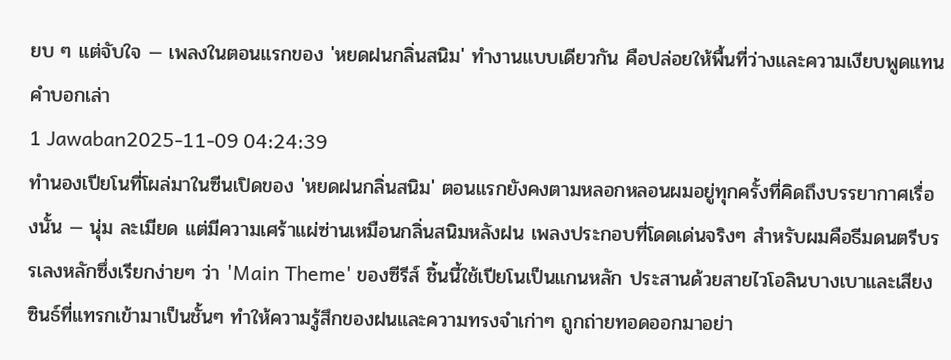ยบ ๆ แต่จับใจ — เพลงในตอนแรกของ 'หยดฝนกลิ่นสนิม' ทำงานแบบเดียวกัน คือปล่อยให้พื้นที่ว่างและความเงียบพูดแทนคำบอกเล่า
1 Jawaban2025-11-09 04:24:39
ทำนองเปียโนที่โผล่มาในซีนเปิดของ 'หยดฝนกลิ่นสนิม' ตอนแรกยังคงตามหลอกหลอนผมอยู่ทุกครั้งที่คิดถึงบรรยากาศเรื่องนั้น — นุ่ม ละเมียด แต่มีความเศร้าแผ่ซ่านเหมือนกลิ่นสนิมหลังฝน เพลงประกอบที่โดดเด่นจริงๆ สำหรับผมคือธีมดนตรีบรรเลงหลักซึ่งเรียกง่ายๆ ว่า 'Main Theme' ของซีรีส์ ชิ้นนี้ใช้เปียโนเป็นแกนหลัก ประสานด้วยสายไวโอลินบางเบาและเสียงซินธ์ที่แทรกเข้ามาเป็นชั้นๆ ทำให้ความรู้สึกของฝนและความทรงจำเก่าๆ ถูกถ่ายทอดออกมาอย่า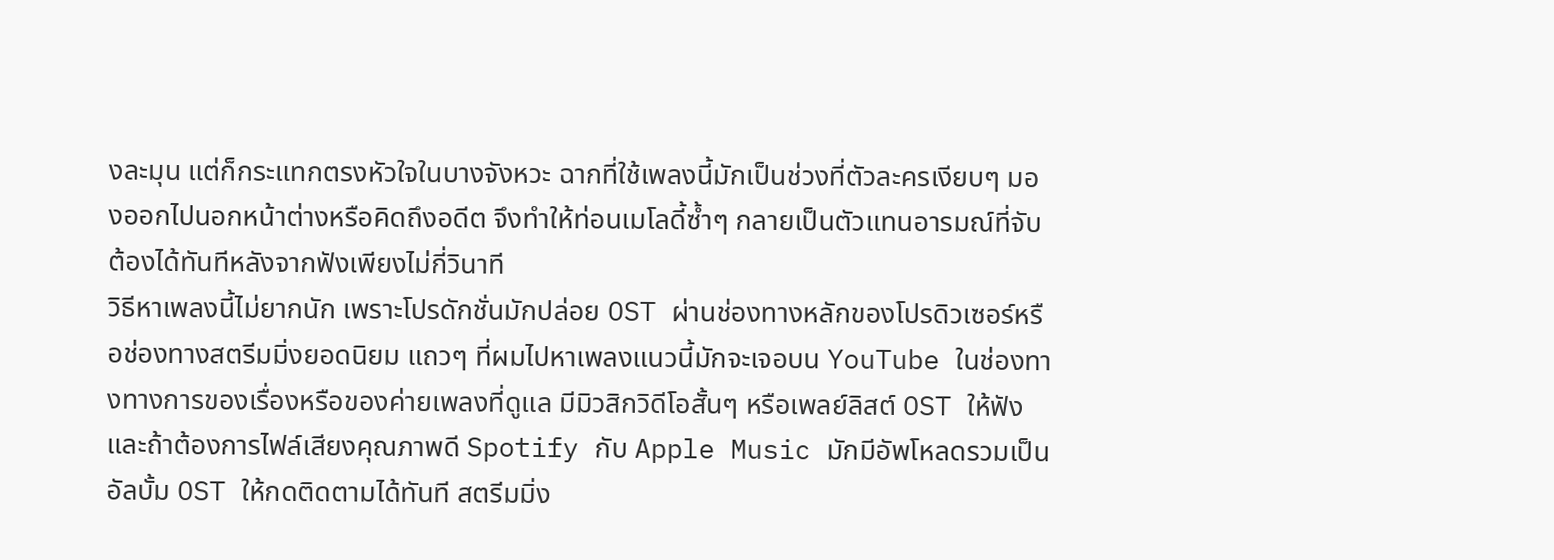งละมุน แต่ก็กระแทกตรงหัวใจในบางจังหวะ ฉากที่ใช้เพลงนี้มักเป็นช่วงที่ตัวละครเงียบๆ มองออกไปนอกหน้าต่างหรือคิดถึงอดีต จึงทำให้ท่อนเมโลดี้ซ้ำๆ กลายเป็นตัวแทนอารมณ์ที่จับต้องได้ทันทีหลังจากฟังเพียงไม่กี่วินาที
วิธีหาเพลงนี้ไม่ยากนัก เพราะโปรดักชั่นมักปล่อย OST ผ่านช่องทางหลักของโปรดิวเซอร์หรือช่องทางสตรีมมิ่งยอดนิยม แถวๆ ที่ผมไปหาเพลงแนวนี้มักจะเจอบน YouTube ในช่องทางทางการของเรื่องหรือของค่ายเพลงที่ดูแล มีมิวสิกวิดีโอสั้นๆ หรือเพลย์ลิสต์ OST ให้ฟัง และถ้าต้องการไฟล์เสียงคุณภาพดี Spotify กับ Apple Music มักมีอัพโหลดรวมเป็นอัลบั้ม OST ให้กดติดตามได้ทันที สตรีมมิ่ง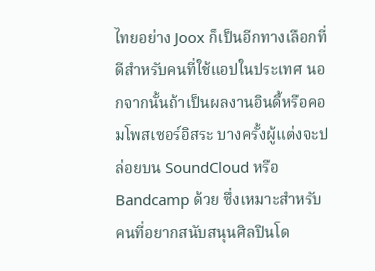ไทยอย่าง Joox ก็เป็นอีกทางเลือกที่ดีสำหรับคนที่ใช้แอปในประเทศ นอกจากนั้นถ้าเป็นผลงานอินดี้หรือคอมโพสเซอร์อิสระ บางครั้งผู้แต่งจะปล่อยบน SoundCloud หรือ Bandcamp ด้วย ซึ่งเหมาะสำหรับคนที่อยากสนับสนุนศิลปินโด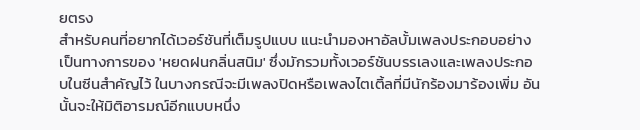ยตรง
สำหรับคนที่อยากได้เวอร์ชันที่เต็มรูปแบบ แนะนำมองหาอัลบั้มเพลงประกอบอย่างเป็นทางการของ 'หยดฝนกลิ่นสนิม' ซึ่งมักรวมทั้งเวอร์ชันบรรเลงและเพลงประกอบในซีนสำคัญไว้ ในบางกรณีจะมีเพลงปิดหรือเพลงไตเติ้ลที่มีนักร้องมาร้องเพิ่ม อันนั้นจะให้มิติอารมณ์อีกแบบหนึ่ง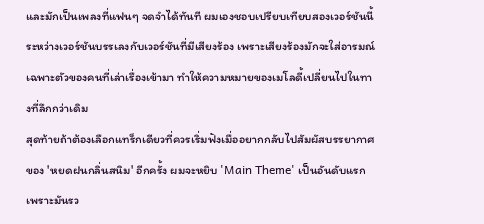และมักเป็นเพลงที่แฟนๆ จดจำได้ทันที ผมเองชอบเปรียบเทียบสองเวอร์ชันนี้ระหว่างเวอร์ชันบรรเลงกับเวอร์ชันที่มีเสียงร้อง เพราะเสียงร้องมักจะใส่อารมณ์เฉพาะตัวของคนที่เล่าเรื่องเข้ามา ทำให้ความหมายของเมโลดี้เปลี่ยนไปในทางที่ลึกกว่าเดิม
สุดท้ายถ้าต้องเลือกแทร็กเดียวที่ควรเริ่มฟังเมื่ออยากกลับไปสัมผัสบรรยากาศของ 'หยดฝนกลิ่นสนิม' อีกครั้ง ผมจะหยิบ 'Main Theme' เป็นอันดับแรก เพราะมันรว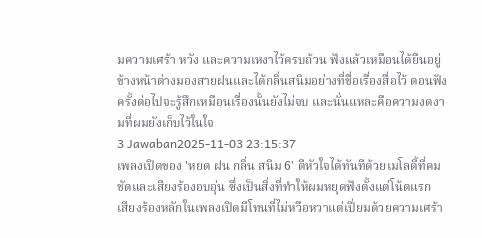มความเศร้า หวัง และความเหงาไว้ครบถ้วน ฟังแล้วเหมือนได้ยืนอยู่ข้างหน้าต่างมองสายฝนและได้กลิ่นสนิมอย่างที่ชื่อเรื่องสื่อไว้ ตอนฟังครั้งต่อไปจะรู้สึกเหมือนเรื่องนั้นยังไม่จบ และนั่นแหละคือความงดงามที่ผมยังเก็บไว้ในใจ
3 Jawaban2025-11-03 23:15:37
เพลงเปิดของ 'หยด ฝน กลิ่น สนิม 6' ตีหัวใจได้ทันทีด้วยเมโลดี้ที่คมชัดและเสียงร้องอบอุ่น ซึ่งเป็นสิ่งที่ทำให้ผมหยุดฟังตั้งแต่โน้ตแรก
เสียงร้องหลักในเพลงเปิดมีโทนที่ไม่หวือหวาแต่เปี่ยมด้วยความเศร้า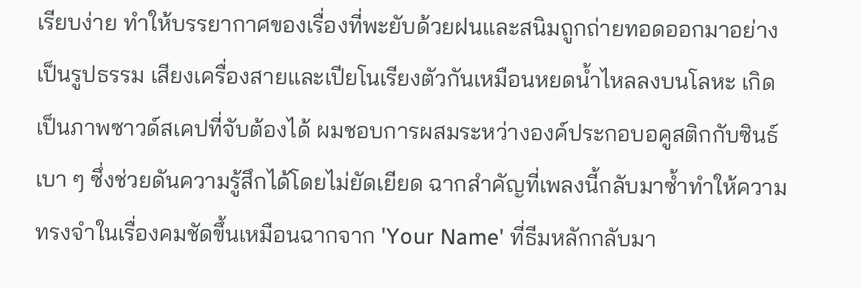เรียบง่าย ทำให้บรรยากาศของเรื่องที่พะยับด้วยฝนและสนิมถูกถ่ายทอดออกมาอย่างเป็นรูปธรรม เสียงเครื่องสายและเปียโนเรียงตัวกันเหมือนหยดน้ำไหลลงบนโลหะ เกิดเป็นภาพซาวด์สเคปที่จับต้องได้ ผมชอบการผสมระหว่างองค์ประกอบอคูสติกกับซินธ์เบา ๆ ซึ่งช่วยดันความรู้สึกได้โดยไม่ยัดเยียด ฉากสำคัญที่เพลงนี้กลับมาซ้ำทำให้ความทรงจำในเรื่องคมชัดขึ้นเหมือนฉากจาก 'Your Name' ที่ธีมหลักกลับมา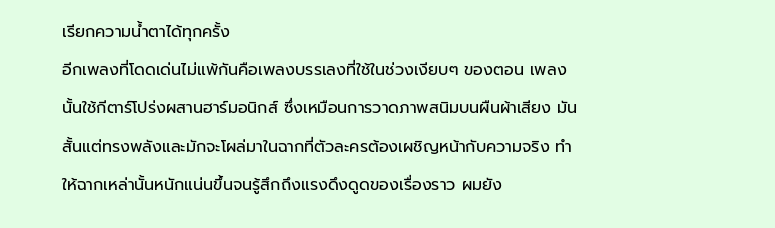เรียกความน้ำตาได้ทุกครั้ง
อีกเพลงที่โดดเด่นไม่แพ้กันคือเพลงบรรเลงที่ใช้ในช่วงเงียบๆ ของตอน เพลงนั้นใช้กีตาร์โปร่งผสานฮาร์มอนิกส์ ซึ่งเหมือนการวาดภาพสนิมบนผืนผ้าเสียง มันสั้นแต่ทรงพลังและมักจะโผล่มาในฉากที่ตัวละครต้องเผชิญหน้ากับความจริง ทำให้ฉากเหล่านั้นหนักแน่นขึ้นจนรู้สึกถึงแรงดึงดูดของเรื่องราว ผมยัง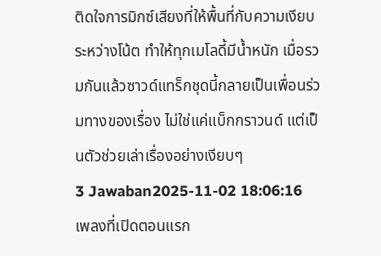ติดใจการมิกซ์เสียงที่ให้พื้นที่กับความเงียบระหว่างโน้ต ทำให้ทุกเมโลดี้มีน้ำหนัก เมื่อรวมกันแล้วซาวด์แทร็กชุดนี้กลายเป็นเพื่อนร่วมทางของเรื่อง ไม่ใช่แค่แบ็กกราวนด์ แต่เป็นตัวช่วยเล่าเรื่องอย่างเงียบๆ
3 Jawaban2025-11-02 18:06:16
เพลงที่เปิดตอนแรก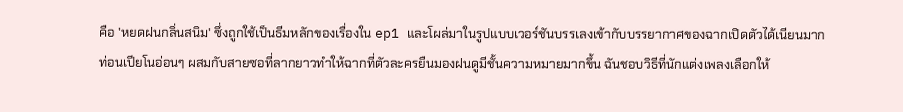คือ 'หยดฝนกลิ่นสนิม' ซึ่งถูกใช้เป็นธีมหลักของเรื่องใน ep1 และโผล่มาในรูปแบบเวอร์ชันบรรเลงเข้ากับบรรยากาศของฉากเปิดตัวได้เนียนมาก
ท่อนเปียโนอ่อนๆ ผสมกับสายซอที่ลากยาวทำให้ฉากที่ตัวละครยืนมองฝนดูมีชั้นความหมายมากขึ้น ฉันชอบวิธีที่นักแต่งเพลงเลือกให้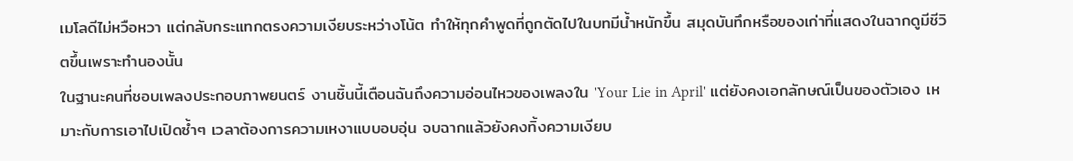เมโลดีไม่หวือหวา แต่กลับกระแทกตรงความเงียบระหว่างโน้ต ทำให้ทุกคำพูดที่ถูกตัดไปในบทมีน้ำหนักขึ้น สมุดบันทึกหรือของเก่าที่แสดงในฉากดูมีชีวิตขึ้นเพราะทำนองนั้น
ในฐานะคนที่ชอบเพลงประกอบภาพยนตร์ งานชิ้นนี้เตือนฉันถึงความอ่อนไหวของเพลงใน 'Your Lie in April' แต่ยังคงเอกลักษณ์เป็นของตัวเอง เหมาะกับการเอาไปเปิดซ้ำๆ เวลาต้องการความเหงาแบบอบอุ่น จบฉากแล้วยังคงทิ้งความเงียบ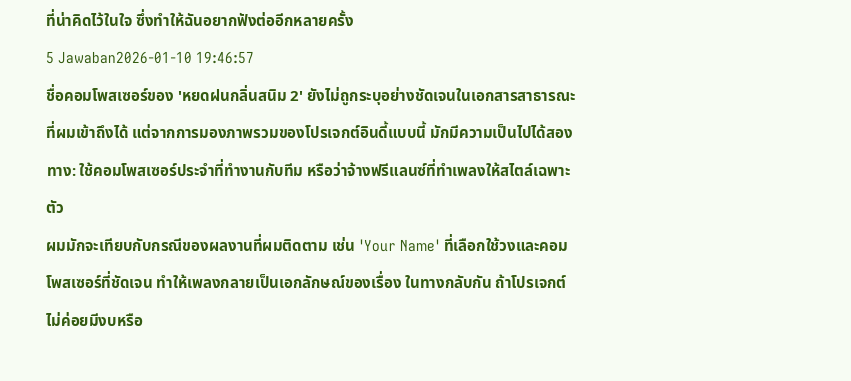ที่น่าคิดไว้ในใจ ซึ่งทำให้ฉันอยากฟังต่ออีกหลายครั้ง
5 Jawaban2026-01-10 19:46:57
ชื่อคอมโพสเซอร์ของ 'หยดฝนกลิ่นสนิม 2' ยังไม่ถูกระบุอย่างชัดเจนในเอกสารสาธารณะที่ผมเข้าถึงได้ แต่จากการมองภาพรวมของโปรเจกต์อินดี้แบบนี้ มักมีความเป็นไปได้สองทาง: ใช้คอมโพสเซอร์ประจำที่ทำงานกับทีม หรือว่าจ้างฟรีแลนซ์ที่ทำเพลงให้สไตล์เฉพาะตัว
ผมมักจะเทียบกับกรณีของผลงานที่ผมติดตาม เช่น 'Your Name' ที่เลือกใช้วงและคอมโพสเซอร์ที่ชัดเจน ทำให้เพลงกลายเป็นเอกลักษณ์ของเรื่อง ในทางกลับกัน ถ้าโปรเจกต์ไม่ค่อยมีงบหรือ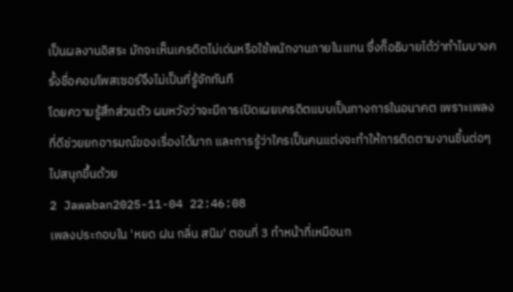เป็นผลงานอิสระ มักจะเห็นเครดิตไม่เด่นหรือใช้พนักงานภายในแทน ซึ่งก็อธิบายได้ว่าทำไมบางครั้งชื่อคอมโพสเซอร์จึงไม่เป็นที่รู้จักทันที
โดยความรู้สึกส่วนตัว ผมหวังว่าจะมีการเปิดเผยเครดิตแบบเป็นทางการในอนาคต เพราะเพลงที่ดีช่วยยกอารมณ์ของเรื่องได้มาก และการรู้ว่าใครเป็นคนแต่งจะทำให้การติดตามงานชิ้นต่อๆ ไปสนุกขึ้นด้วย
2 Jawaban2025-11-04 22:46:08
เพลงประกอบใน 'หยด ฝน กลิ่น สนิม' ตอนที่ 3 ทำหน้าที่เหมือนก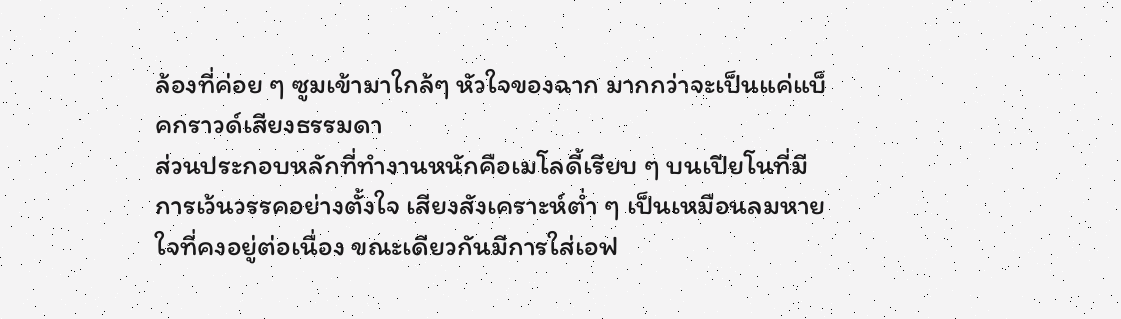ล้องที่ค่อย ๆ ซูมเข้ามาใกล้ๆ หัวใจของฉาก มากกว่าจะเป็นแค่แบ็คกราวด์เสียงธรรมดา
ส่วนประกอบหลักที่ทำงานหนักคือเมโลดี้เรียบ ๆ บนเปียโนที่มีการเว้นวรรคอย่างตั้งใจ เสียงสังเคราะห์ต่ำ ๆ เป็นเหมือนลมหายใจที่คงอยู่ต่อเนื่อง ขณะเดียวกันมีการใส่เอฟ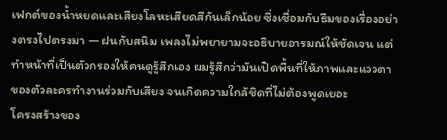เฟกต์ของน้ำหยดและเสียงโลหะเสียดสีกันเล็กน้อย ซึ่งเชื่อมกับธีมของเรื่องอย่างตรงไปตรงมา — ฝนกับสนิม เพลงไม่พยายามจะอธิบายอารมณ์ให้ชัดเจน แต่ทำหน้าที่เป็นตัวกรองให้คนดูรู้สึกเอง ผมรู้สึกว่ามันเปิดพื้นที่ให้ภาพและแววตาของตัวละครทำงานร่วมกับเสียง จนเกิดความใกล้ชิดที่ไม่ต้องพูดเยอะ
โครงสร้างของ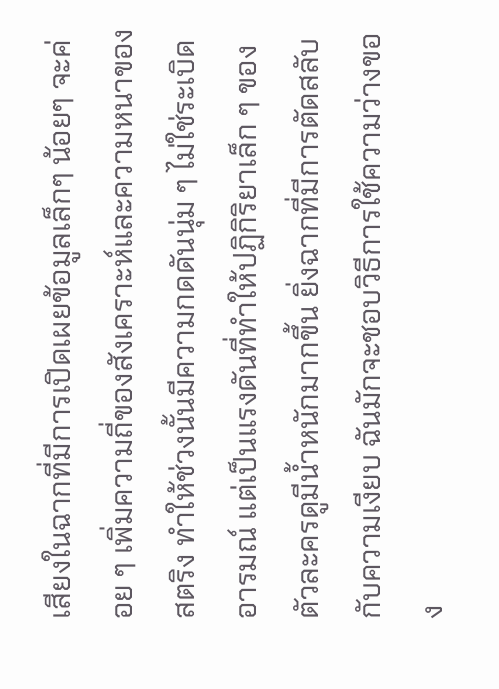เสียงในฉากที่มีการเปิดเผยข้อมูลเล็กๆ น้อยๆ จะค่อย ๆ เพิ่มความถี่ของสังเคราะห์และความหนาของสตริง ทำให้ช่วงนั้นมีความกดดันนุ่ม ๆ ไม่ใช่ระเบิดอารมณ์ แต่เป็นแรงดันที่ทำให้ปฏิกิริยาเล็ก ๆ ของตัวละครดูมีน้ำหนักมากขึ้น ยิ่งฉากที่มีการตัดสลับกับความเงียบ ฉันมักจะชอบวิธีการใช้ความว่างของ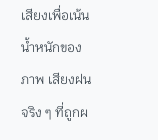เสียงเพื่อเน้นน้ำหนักของภาพ เสียงฝนจริง ๆ ที่ถูกผ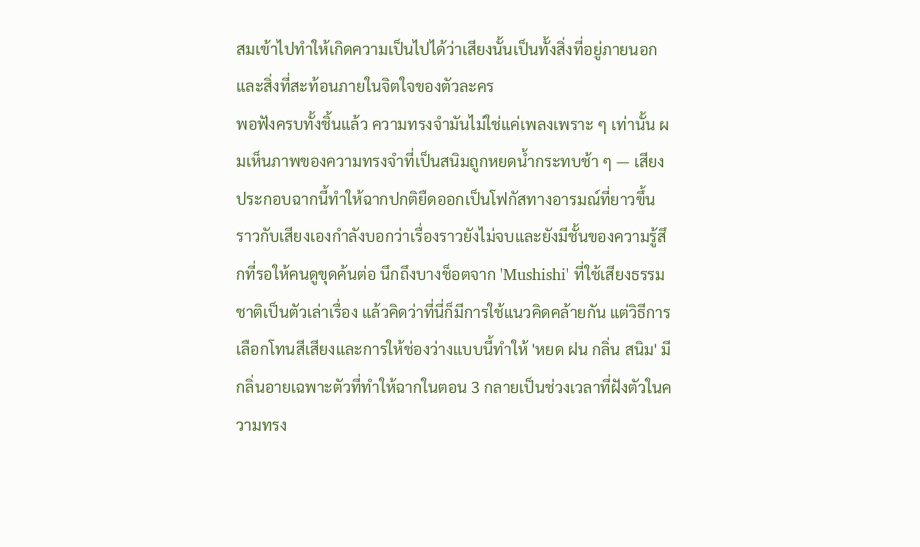สมเข้าไปทำให้เกิดความเป็นไปได้ว่าเสียงนั้นเป็นทั้งสิ่งที่อยู่ภายนอกและสิ่งที่สะท้อนภายในจิตใจของตัวละคร
พอฟังครบทั้งชิ้นแล้ว ความทรงจำมันไม่ใช่แค่เพลงเพราะ ๆ เท่านั้น ผมเห็นภาพของความทรงจำที่เป็นสนิมถูกหยดน้ำกระทบช้า ๆ — เสียงประกอบฉากนี้ทำให้ฉากปกติยืดออกเป็นโฟกัสทางอารมณ์ที่ยาวขึ้น ราวกับเสียงเองกำลังบอกว่าเรื่องราวยังไม่จบและยังมีชั้นของความรู้สึกที่รอให้คนดูขุดค้นต่อ นึกถึงบางช็อตจาก 'Mushishi' ที่ใช้เสียงธรรมชาติเป็นตัวเล่าเรื่อง แล้วคิดว่าที่นี่ก็มีการใช้แนวคิดคล้ายกัน แต่วิธีการเลือกโทนสีเสียงและการให้ช่องว่างแบบนี้ทำให้ 'หยด ฝน กลิ่น สนิม' มีกลิ่นอายเฉพาะตัวที่ทำให้ฉากในตอน 3 กลายเป็นช่วงเวลาที่ฝังตัวในความทรง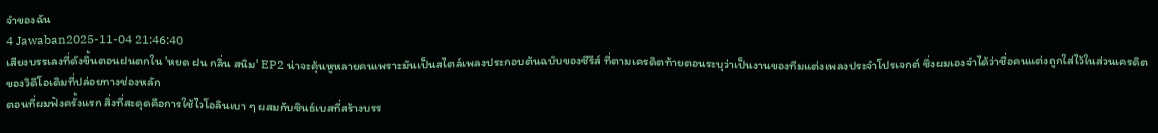จำของฉัน
4 Jawaban2025-11-04 21:46:40
เสียงบรรเลงที่ดังขึ้นตอนฝนตกใน 'หยด ฝน กลิ่น สนิม' EP2 น่าจะคุ้นหูหลายคนเพราะมันเป็นสไตล์เพลงประกอบต้นฉบับของซีรีส์ ที่ตามเครดิตท้ายตอนระบุว่าเป็นงานของทีมแต่งเพลงประจำโปรเจกต์ ซึ่งผมเองจำได้ว่าชื่อคนแต่งถูกใส่ไว้ในส่วนเครดิตของวิดีโอเดิมที่ปล่อยทางช่องหลัก
ตอนที่ผมฟังครั้งแรก สิ่งที่สะดุดคือการใช้ไวโอลินเบา ๆ ผสมกับซินธ์เบสที่สร้างบรร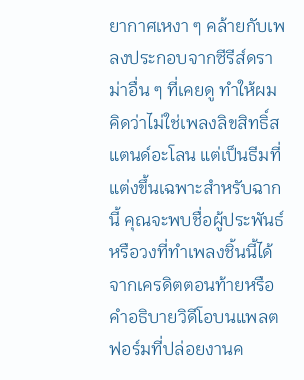ยากาศเหงา ๆ คล้ายกับเพลงประกอบจากซีรีส์ดราม่าอื่น ๆ ที่เคยดู ทำให้ผมคิดว่าไม่ใช่เพลงลิขสิทธิ์สแตนด์อะโลน แต่เป็นธีมที่แต่งขึ้นเฉพาะสำหรับฉากนี้ คุณจะพบชื่อผู้ประพันธ์หรือวงที่ทำเพลงชิ้นนี้ได้จากเครดิตตอนท้ายหรือคำอธิบายวิดีโอบนแพลตฟอร์มที่ปล่อยงานค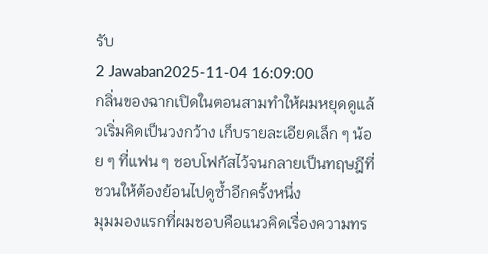รับ
2 Jawaban2025-11-04 16:09:00
กลิ่นของฉากเปิดในตอนสามทำให้ผมหยุดดูแล้วเริ่มคิดเป็นวงกว้าง เก็บรายละเอียดเล็ก ๆ น้อย ๆ ที่แฟน ๆ ชอบโฟกัสไว้จนกลายเป็นทฤษฎีที่ชวนให้ต้องย้อนไปดูซ้ำอีกครั้งหนึ่ง
มุมมองแรกที่ผมชอบคือแนวคิดเรื่องความทร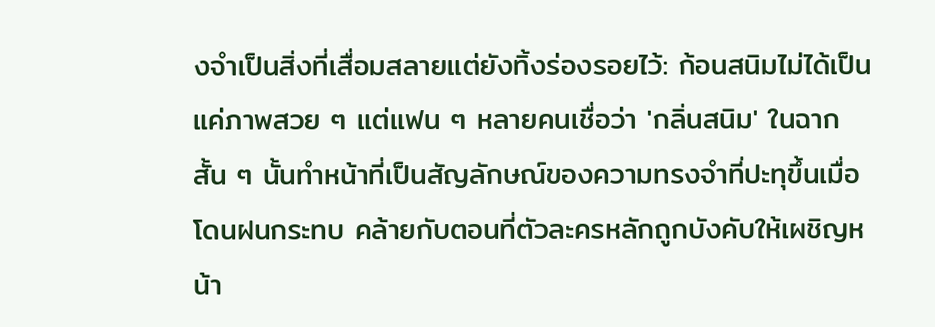งจำเป็นสิ่งที่เสื่อมสลายแต่ยังทิ้งร่องรอยไว้: ก้อนสนิมไม่ได้เป็นแค่ภาพสวย ๆ แต่แฟน ๆ หลายคนเชื่อว่า 'กลิ่นสนิม' ในฉากสั้น ๆ นั้นทำหน้าที่เป็นสัญลักษณ์ของความทรงจำที่ปะทุขึ้นเมื่อโดนฝนกระทบ คล้ายกับตอนที่ตัวละครหลักถูกบังคับให้เผชิญหน้า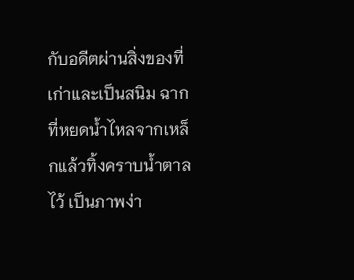กับอดีตผ่านสิ่งของที่เก่าและเป็นสนิม ฉากที่หยดน้ำไหลจากเหล็กแล้วทิ้งคราบน้ำตาลไว้ เป็นภาพง่า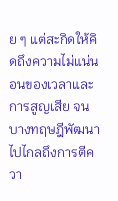ย ๆ แต่สะกิดให้คิดถึงความไม่แน่นอนของเวลาและการสูญเสีย จนบางทฤษฎีพัฒนาไปไกลถึงการตีควา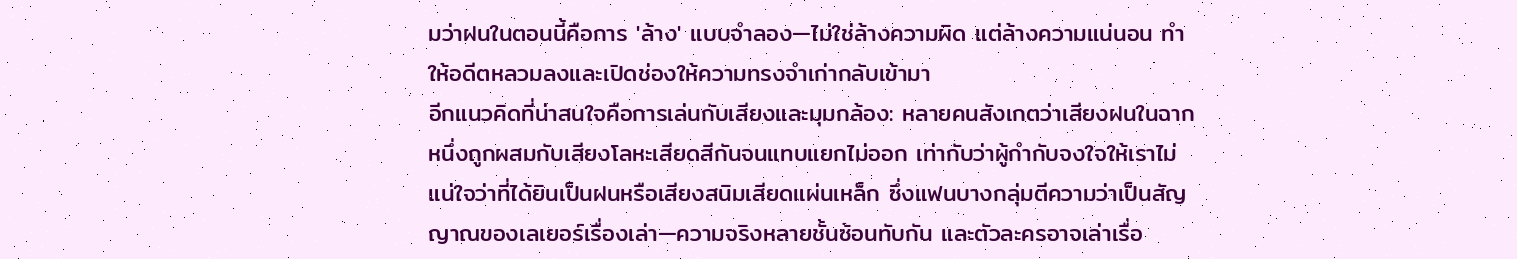มว่าฝนในตอนนี้คือการ 'ล้าง' แบบจำลอง—ไม่ใช่ล้างความผิด แต่ล้างความแน่นอน ทำให้อดีตหลวมลงและเปิดช่องให้ความทรงจำเก่ากลับเข้ามา
อีกแนวคิดที่น่าสนใจคือการเล่นกับเสียงและมุมกล้อง: หลายคนสังเกตว่าเสียงฝนในฉากหนึ่งถูกผสมกับเสียงโลหะเสียดสีกันจนแทบแยกไม่ออก เท่ากับว่าผู้กำกับจงใจให้เราไม่แน่ใจว่าที่ได้ยินเป็นฝนหรือเสียงสนิมเสียดแผ่นเหล็ก ซึ่งแฟนบางกลุ่มตีความว่าเป็นสัญญาณของเลเยอร์เรื่องเล่า—ความจริงหลายชั้นซ้อนทับกัน และตัวละครอาจเล่าเรื่อ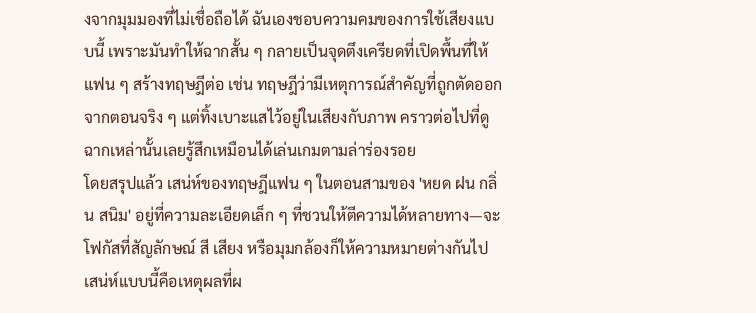งจากมุมมองที่ไม่เชื่อถือได้ ฉันเองชอบความคมของการใช้เสียงแบบนี้ เพราะมันทำให้ฉากสั้น ๆ กลายเป็นจุดตึงเครียดที่เปิดพื้นที่ให้แฟน ๆ สร้างทฤษฎีต่อ เช่น ทฤษฎีว่ามีเหตุการณ์สำคัญที่ถูกตัดออกจากตอนจริง ๆ แต่ทิ้งเบาะแสไว้อยู่ในเสียงกับภาพ คราวต่อไปที่ดูฉากเหล่านั้นเลยรู้สึกเหมือนได้เล่นเกมตามล่าร่องรอย
โดยสรุปแล้ว เสน่ห์ของทฤษฎีแฟน ๆ ในตอนสามของ 'หยด ฝน กลิ่น สนิม' อยู่ที่ความละเอียดเล็ก ๆ ที่ชวนให้ตีความได้หลายทาง—จะโฟกัสที่สัญลักษณ์ สี เสียง หรือมุมกล้องก็ให้ความหมายต่างกันไป เสน่ห์แบบนี้คือเหตุผลที่ผ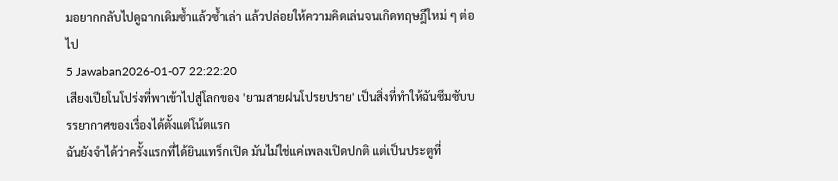มอยากกลับไปดูฉากเดิมซ้ำแล้วซ้ำเล่า แล้วปล่อยให้ความคิดเล่นจนเกิดทฤษฎีใหม่ ๆ ต่อไป
5 Jawaban2026-01-07 22:22:20
เสียงเปียโนโปร่งที่พาเข้าไปสู่โลกของ 'ยามสายฝนโปรยปราย' เป็นสิ่งที่ทำให้ฉันซึมซับบรรยากาศของเรื่องได้ตั้งแต่โน้ตแรก
ฉันยังจำได้ว่าครั้งแรกที่ได้ยินแทร็กเปิด มันไม่ใช่แค่เพลงเปิดปกติ แต่เป็นประตูที่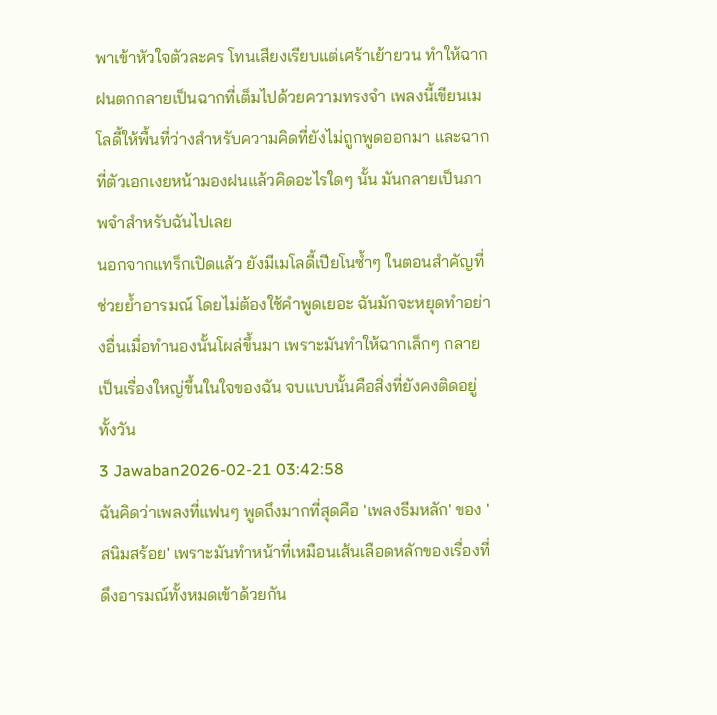พาเข้าหัวใจตัวละคร โทนเสียงเรียบแต่เศร้าเย้ายวน ทำให้ฉากฝนตกกลายเป็นฉากที่เต็มไปด้วยความทรงจำ เพลงนี้เขียนเมโลดี้ให้พื้นที่ว่างสำหรับความคิดที่ยังไม่ถูกพูดออกมา และฉากที่ตัวเอกเงยหน้ามองฝนแล้วคิดอะไรใดๆ นั้น มันกลายเป็นภาพจำสำหรับฉันไปเลย
นอกจากแทร็กเปิดแล้ว ยังมีเมโลดี้เปียโนซ้ำๆ ในตอนสำคัญที่ช่วยย้ำอารมณ์ โดยไม่ต้องใช้คำพูดเยอะ ฉันมักจะหยุดทำอย่างอื่นเมื่อทำนองนั้นโผล่ขึ้นมา เพราะมันทำให้ฉากเล็กๆ กลายเป็นเรื่องใหญ่ขึ้นในใจของฉัน จบแบบนั้นคือสิ่งที่ยังคงติดอยู่ทั้งวัน
3 Jawaban2026-02-21 03:42:58
ฉันคิดว่าเพลงที่แฟนๆ พูดถึงมากที่สุดคือ 'เพลงธีมหลัก' ของ 'สนิมสร้อย' เพราะมันทำหน้าที่เหมือนเส้นเลือดหลักของเรื่องที่ดึงอารมณ์ทั้งหมดเข้าด้วยกัน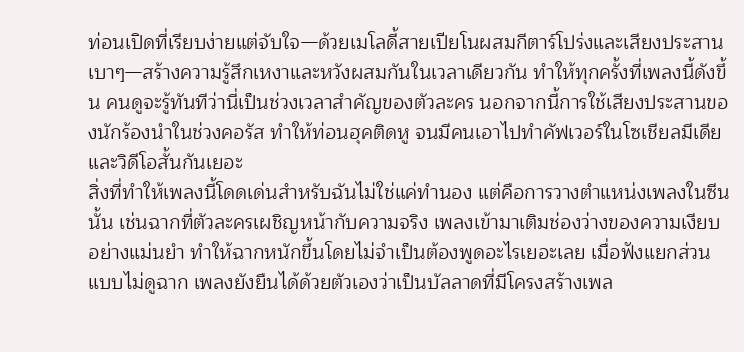ท่อนเปิดที่เรียบง่ายแต่จับใจ—ด้วยเมโลดี้สายเปียโนผสมกีตาร์โปร่งและเสียงประสานเบาๆ—สร้างความรู้สึกเหงาและหวังผสมกันในเวลาเดียวกัน ทำให้ทุกครั้งที่เพลงนี้ดังขึ้น คนดูจะรู้ทันทีว่านี่เป็นช่วงเวลาสำคัญของตัวละคร นอกจากนี้การใช้เสียงประสานของนักร้องนำในช่วงคอรัส ทำให้ท่อนฮุคติดหู จนมีคนเอาไปทำคัฟเวอร์ในโซเชียลมีเดียและวิดีโอสั้นกันเยอะ
สิ่งที่ทำให้เพลงนี้โดดเด่นสำหรับฉันไม่ใช่แค่ทำนอง แต่คือการวางตำแหน่งเพลงในซีนนั้น เช่นฉากที่ตัวละครเผชิญหน้ากับความจริง เพลงเข้ามาเติมช่องว่างของความเงียบอย่างแม่นยำ ทำให้ฉากหนักขึ้นโดยไม่จำเป็นต้องพูดอะไรเยอะเลย เมื่อฟังแยกส่วนแบบไม่ดูฉาก เพลงยังยืนได้ด้วยตัวเองว่าเป็นบัลลาดที่มีโครงสร้างเพล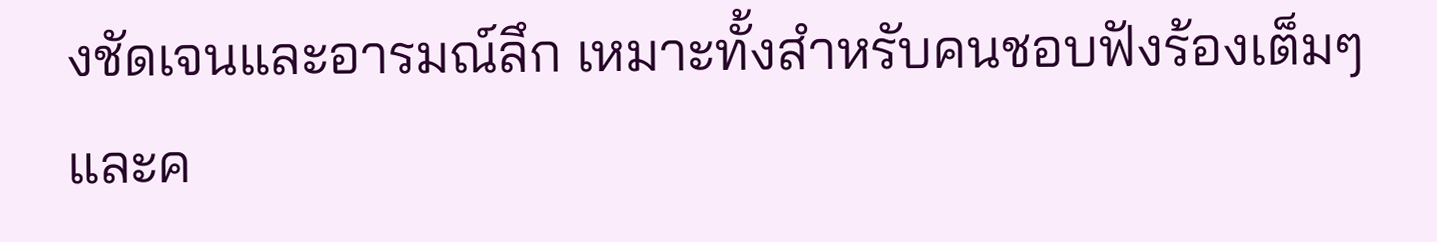งชัดเจนและอารมณ์ลึก เหมาะทั้งสำหรับคนชอบฟังร้องเต็มๆ และค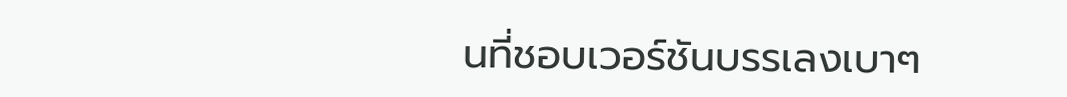นที่ชอบเวอร์ชันบรรเลงเบาๆ